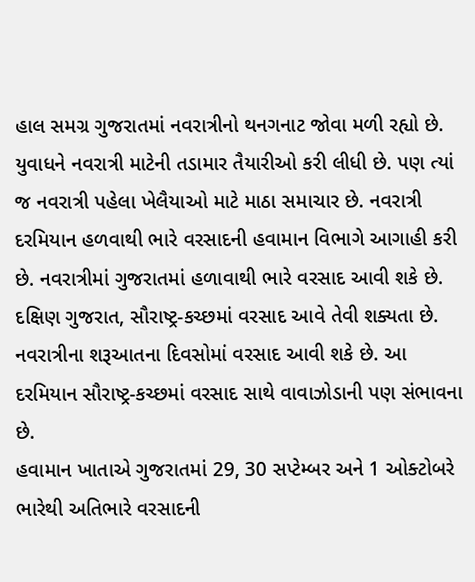હાલ સમગ્ર ગુજરાતમાં નવરાત્રીનો થનગનાટ જોવા મળી રહ્યો છે. યુવાધને નવરાત્રી માટેની તડામાર તૈયારીઓ કરી લીધી છે. પણ ત્યાં જ નવરાત્રી પહેલા ખેલૈયાઓ માટે માઠા સમાચાર છે. નવરાત્રી દરમિયાન હળવાથી ભારે વરસાદની હવામાન વિભાગે આગાહી કરી છે. નવરાત્રીમાં ગુજરાતમાં હળાવાથી ભારે વરસાદ આવી શકે છે. દક્ષિણ ગુજરાત, સૌરાષ્ટ્ર-કચ્છમાં વરસાદ આવે તેવી શક્યતા છે. નવરાત્રીના શરૂઆતના દિવસોમાં વરસાદ આવી શકે છે. આ દરમિયાન સૌરાષ્ટ્ર-કચ્છમાં વરસાદ સાથે વાવાઝોડાની પણ સંભાવના છે.
હવામાન ખાતાએ ગુજરાતમાં 29, 30 સપ્ટેમ્બર અને 1 ઓક્ટોબરે ભારેથી અતિભારે વરસાદની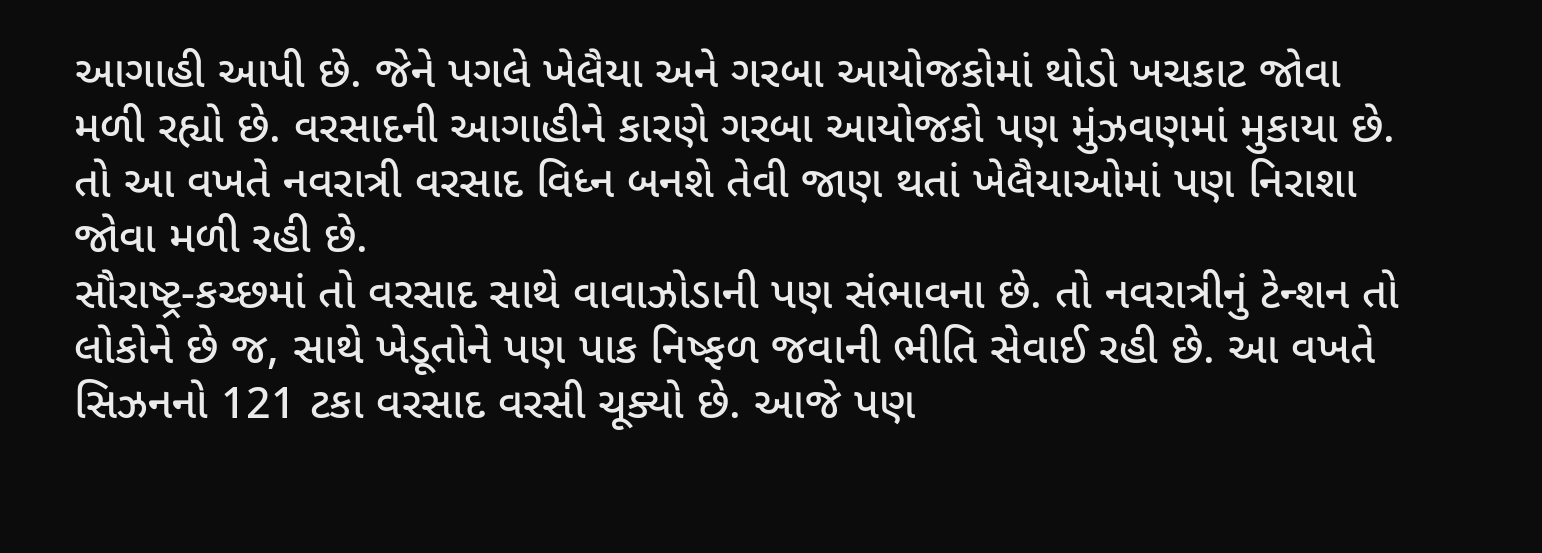આગાહી આપી છે. જેને પગલે ખેલૈયા અને ગરબા આયોજકોમાં થોડો ખચકાટ જોવા મળી રહ્યો છે. વરસાદની આગાહીને કારણે ગરબા આયોજકો પણ મુંઝવણમાં મુકાયા છે. તો આ વખતે નવરાત્રી વરસાદ વિધ્ન બનશે તેવી જાણ થતાં ખેલૈયાઓમાં પણ નિરાશા જોવા મળી રહી છે.
સૌરાષ્ટ્ર-કચ્છમાં તો વરસાદ સાથે વાવાઝોડાની પણ સંભાવના છે. તો નવરાત્રીનું ટેન્શન તો લોકોને છે જ, સાથે ખેડૂતોને પણ પાક નિષ્ફળ જવાની ભીતિ સેવાઈ રહી છે. આ વખતે સિઝનનો 121 ટકા વરસાદ વરસી ચૂક્યો છે. આજે પણ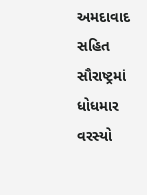અમદાવાદ સહિત સૌરાષ્ટ્રમાં ધોધમાર વરસ્યો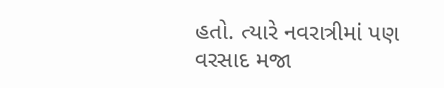હતો. ત્યારે નવરાત્રીમાં પણ વરસાદ મજા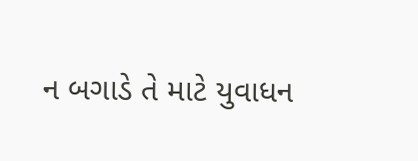ન બગાડે તે માટે યુવાધન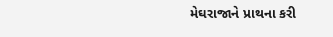મેઘરાજાને પ્રાથના કરી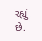રહ્યું છે.